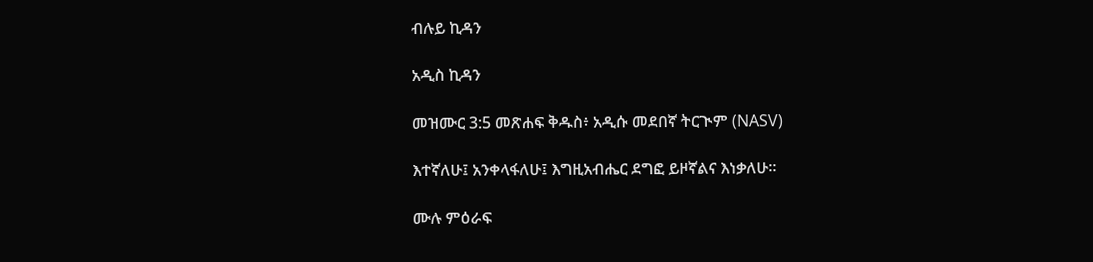ብሉይ ኪዳን

አዲስ ኪዳን

መዝሙር 3:5 መጽሐፍ ቅዱስ፥ አዲሱ መደበኛ ትርጒም (NASV)

እተኛለሁ፤ አንቀላፋለሁ፤ እግዚአብሔር ደግፎ ይዞኛልና እነቃለሁ።

ሙሉ ምዕራፍ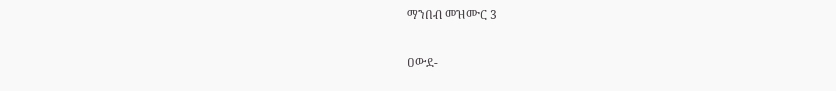ማንበብ መዝሙር 3

ዐውደ-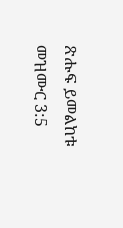ጽሑፍ ይመልከቱ መዝሙር 3:5